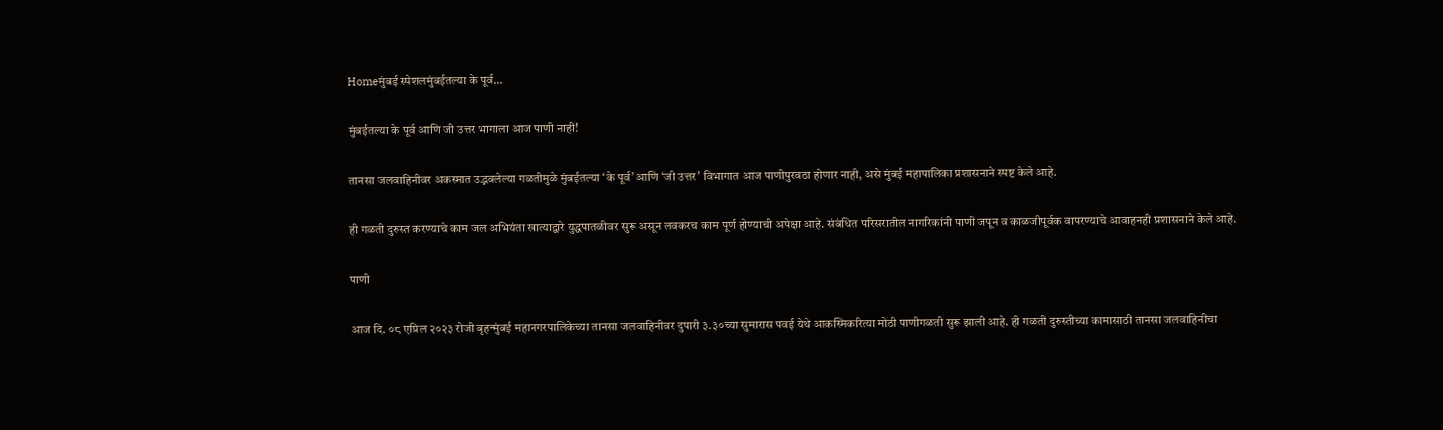Homeमुंबई स्पेशलमुंबईतल्या के पूर्व...

मुंबईतल्या के पूर्व आणि जी उत्तर भागाला आज पाणी नाही!

तानसा जलवाहिनीवर अकस्मात उद्भवलेल्या गळतीमुळे मुंबईतल्या ‘के पूर्व’ आणि ‘जी उत्तर’ विभागात आज पाणीपुरवठा होणार नाही, असे मुंबई महापालिका प्रशासनाने स्पष्ट केले आहे.

ही गळती दुरुस्त करण्याचे काम जल अभियंता खात्याद्वारे युद्धपातळीवर सुरू असून लवकरच काम पूर्ण होण्याची अपेक्षा आहे. संबंधित परिसरातील नागरिकांनी पाणी जपून व काळजीपूर्वक वापरण्याचे आवाहनही प्रशासनाने केले आहे.

पाणी

आज दि. ०८ एप्रिल २०२३ रोजी बृहन्मुंबई महानगरपालिकेच्या तानसा जलवाहिनीवर दुपारी ३.३०च्या सुमारास पवई येथे आकस्मिकरित्या मोठी पाणीगळती सुरू झाली आहे. ही गळती दुरुस्तीच्या कामासाठी तानसा जलवाहिनीचा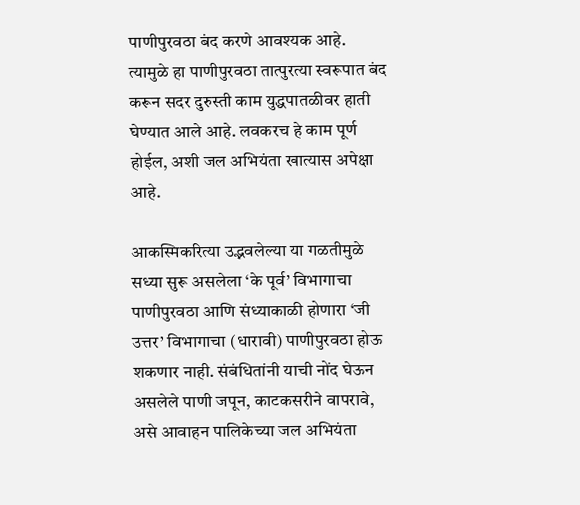पाणीपुरवठा बंद करणे आवश्यक आहे. त्यामुळे हा पाणीपुरवठा तात्पुरत्या स्वरूपात बंद करून सदर दुरुस्ती काम युद्धपातळीवर हाती घेण्यात आले आहे. लवकरच हे काम पूर्ण होईल, अशी जल अभियंता खात्यास अपेक्षा आहे.

आकस्मिकरित्या उद्भवलेल्या या गळतीमुळे सध्या सुरू असलेला ‘के पूर्व’ विभागाचा पाणीपुरवठा आणि संध्याकाळी होणारा ‘जी उत्तर’ विभागाचा (धारावी) पाणीपुरवठा होऊ शकणार नाही. संबंधितांनी याची नोंद घेऊन असलेले पाणी जपून, काटकसरीने वापरावे, असे आवाहन पालिकेच्या जल अभियंता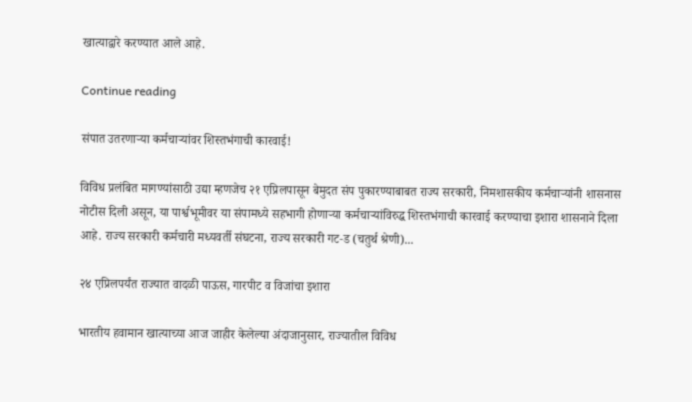खात्याद्वारे करण्यात आले आहे.

Continue reading

संपात उतरणाऱ्या कर्मचाऱ्यांवर शिस्तभंगाची कारवाई!

विविध प्रलंबित मागण्यांसाठी उद्या म्हणजेच २१ एप्रिलपासून बेमुदत संप पुकारण्याबाबत राज्य सरकारी, निमशासकीय कर्मचाऱ्यांनी शासनास नोटीस दिली असून, या पार्श्वभूमीवर या संपामध्ये सहभागी होणाऱ्या कर्मचाऱ्यांविरुद्ध शिस्तभंगाची कारवाई करण्याचा इशारा शासनाने दिला आहे. राज्य सरकारी कर्मचारी मध्यवर्ती संघटना, राज्य सरकारी गट‑ड (चतुर्थ श्रेणी)...

२४ एप्रिलपर्यंत राज्यात वादळी पाऊस, गारपीट व विजांचा इशारा

भारतीय हवामान खात्याच्या आज जाहीर केलेल्या अंदाजानुसार, राज्यातील विविध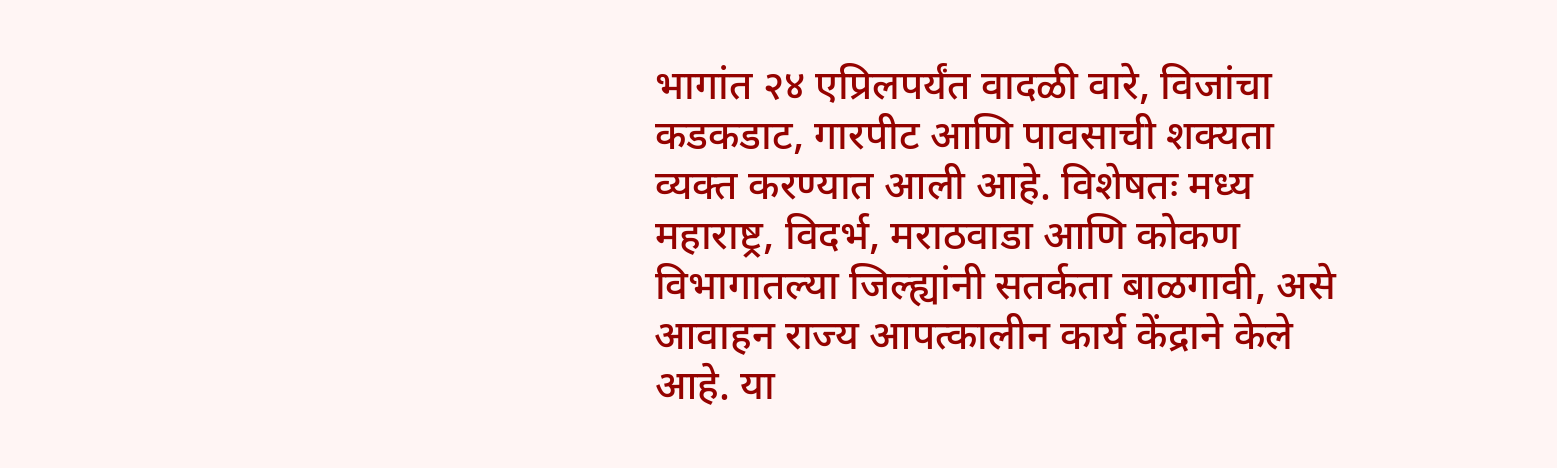भागांत २४ एप्रिलपर्यंत वादळी वारे, विजांचा कडकडाट, गारपीट आणि पावसाची शक्यता व्यक्त करण्यात आली आहे. विशेषतः मध्य महाराष्ट्र, विदर्भ, मराठवाडा आणि कोकण विभागातल्या जिल्ह्यांनी सतर्कता बाळगावी, असे आवाहन राज्य आपत्कालीन कार्य केंद्राने केले आहे. या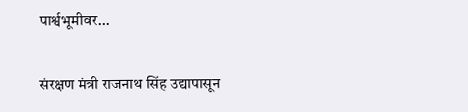पार्श्वभूमीवर...

संरक्षण मंत्री राजनाथ सिंह उद्यापासून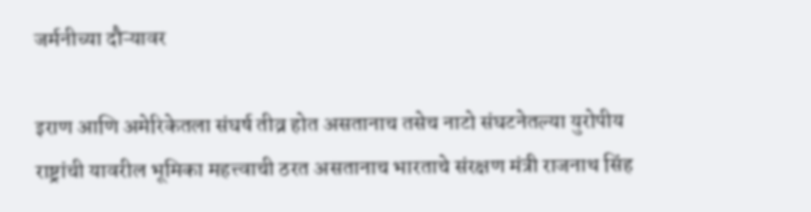जर्मनीच्या दौऱ्यावर

इराण आणि अमेरिकेतला संघर्ष तीव्र होत असतानाच तसेच नाटो संघटनेतल्या युरोपीय राष्ट्रांची यावरील भूमिका महत्त्वाची ठरत असतानाच भारताचे संरक्षण मंत्री राजनाथ सिंह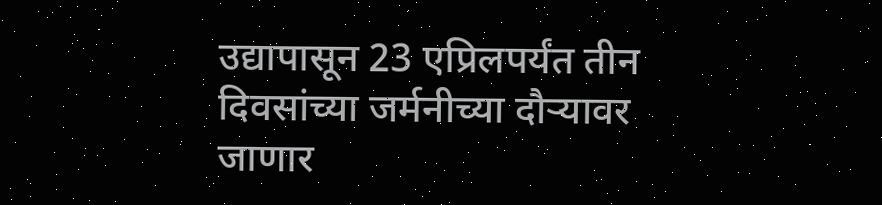उद्यापासून 23 एप्रिलपर्यंत तीन दिवसांच्या जर्मनीच्या दौऱ्यावर जाणार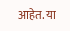आहेत. या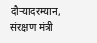दौऱ्यादरम्यान, संरक्षण मंत्री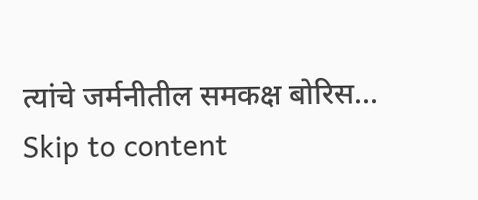त्यांचे जर्मनीतील समकक्ष बोरिस...
Skip to content